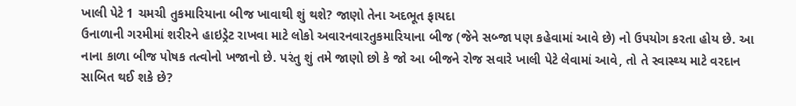ખાલી પેટે 1 ચમચી તુકમારિયાના બીજ ખાવાથી શું થશે? જાણો તેના અદભૂત ફાયદા
ઉનાળાની ગરમીમાં શરીરને હાઇડ્રેટ રાખવા માટે લોકો અવારનવારતુકમારિયાના બીજ (જેને સબ્જા પણ કહેવામાં આવે છે) નો ઉપયોગ કરતા હોય છે. આ નાના કાળા બીજ પોષક તત્વોનો ખજાનો છે. પરંતુ શું તમે જાણો છો કે જો આ બીજને રોજ સવારે ખાલી પેટે લેવામાં આવે, તો તે સ્વાસ્થ્ય માટે વરદાન સાબિત થઈ શકે છે?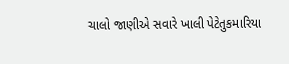ચાલો જાણીએ સવારે ખાલી પેટેતુકમારિયા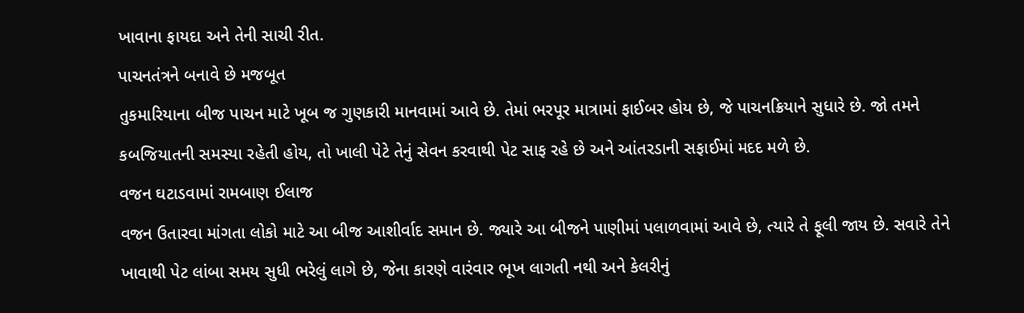ખાવાના ફાયદા અને તેની સાચી રીત.
પાચનતંત્રને બનાવે છે મજબૂત
તુકમારિયાના બીજ પાચન માટે ખૂબ જ ગુણકારી માનવામાં આવે છે. તેમાં ભરપૂર માત્રામાં ફાઈબર હોય છે, જે પાચનક્રિયાને સુધારે છે. જો તમને કબજિયાતની સમસ્યા રહેતી હોય, તો ખાલી પેટે તેનું સેવન કરવાથી પેટ સાફ રહે છે અને આંતરડાની સફાઈમાં મદદ મળે છે.
વજન ઘટાડવામાં રામબાણ ઈલાજ
વજન ઉતારવા માંગતા લોકો માટે આ બીજ આશીર્વાદ સમાન છે. જ્યારે આ બીજને પાણીમાં પલાળવામાં આવે છે, ત્યારે તે ફૂલી જાય છે. સવારે તેને ખાવાથી પેટ લાંબા સમય સુધી ભરેલું લાગે છે, જેના કારણે વારંવાર ભૂખ લાગતી નથી અને કેલરીનું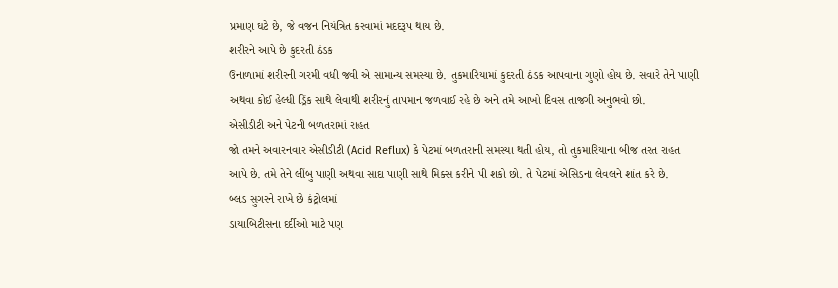પ્રમાણ ઘટે છે, જે વજન નિયંત્રિત કરવામાં મદદરૂપ થાય છે.
શરીરને આપે છે કુદરતી ઠંડક
ઉનાળામાં શરીરની ગરમી વધી જવી એ સામાન્ય સમસ્યા છે. તુકમારિયામાં કુદરતી ઠંડક આપવાના ગુણો હોય છે. સવારે તેને પાણી અથવા કોઈ હેલ્ધી ડ્રિંક સાથે લેવાથી શરીરનું તાપમાન જળવાઈ રહે છે અને તમે આખો દિવસ તાજગી અનુભવો છો.
એસીડીટી અને પેટની બળતરામાં રાહત
જો તમને અવારનવાર એસીડીટી (Acid Reflux) કે પેટમાં બળતરાની સમસ્યા થતી હોય, તો તુકમારિયાના બીજ તરત રાહત આપે છે. તમે તેને લીંબુ પાણી અથવા સાદા પાણી સાથે મિક્સ કરીને પી શકો છો. તે પેટમાં એસિડના લેવલને શાંત કરે છે.
બ્લડ સુગરને રાખે છે કંટ્રોલમાં
ડાયાબિટીસના દર્દીઓ માટે પણ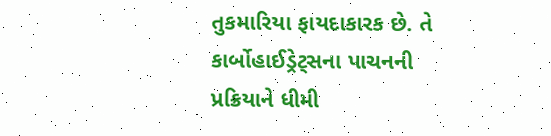તુકમારિયા ફાયદાકારક છે. તે કાર્બોહાઈડ્રેટ્સના પાચનની પ્રક્રિયાને ધીમી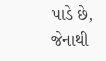પાડે છે, જેનાથી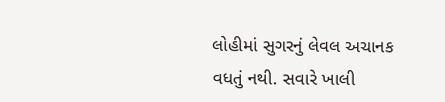લોહીમાં સુગરનું લેવલ અચાનક વધતું નથી. સવારે ખાલી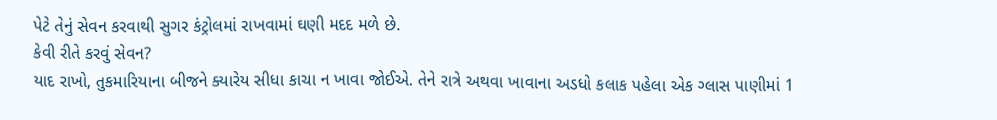પેટે તેનું સેવન કરવાથી સુગર કંટ્રોલમાં રાખવામાં ઘણી મદદ મળે છે.
કેવી રીતે કરવું સેવન?
યાદ રાખો, તુકમારિયાના બીજને ક્યારેય સીધા કાચા ન ખાવા જોઈએ. તેને રાત્રે અથવા ખાવાના અડધો કલાક પહેલા એક ગ્લાસ પાણીમાં 1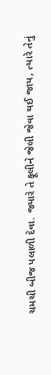ચમચી બીજ પલાળી દેવા. જ્યારે તે ફૂલીને જેલી જેવા થઈ જાય, ત્યારે તેનું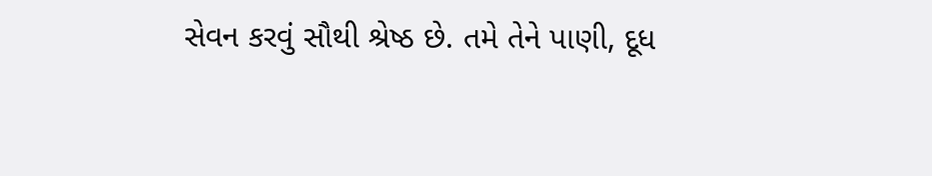સેવન કરવું સૌથી શ્રેષ્ઠ છે. તમે તેને પાણી, દૂધ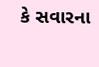કે સવારના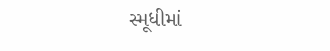સ્મૂધીમાં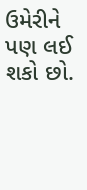ઉમેરીને પણ લઈ શકો છો.